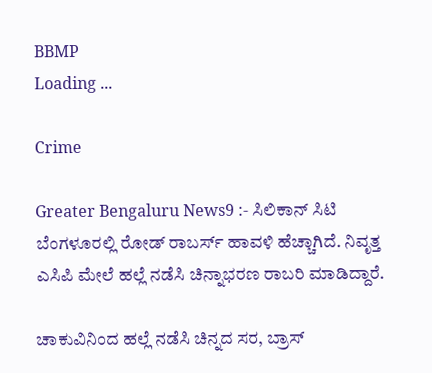BBMP
Loading ...

Crime

Greater Bengaluru News9 :- ಸಿಲಿಕಾನ್ ಸಿಟಿ ಬೆಂಗಳೂರಲ್ಲಿ ರೋಡ್ ರಾಬರ್ಸ್ ಹಾವಳಿ ಹೆಚ್ಚಾಗಿದೆ. ನಿವೃತ್ತ ಎಸಿಪಿ ಮೇಲೆ ಹಲ್ಲೆ ನಡೆಸಿ ಚಿನ್ನಾಭರಣ ರಾಬರಿ ಮಾಡಿದ್ದಾರೆ.

ಚಾಕುವಿನಿಂದ ಹಲ್ಲೆ ನಡೆಸಿ ಚಿನ್ನದ ಸರ, ಬ್ರಾಸ್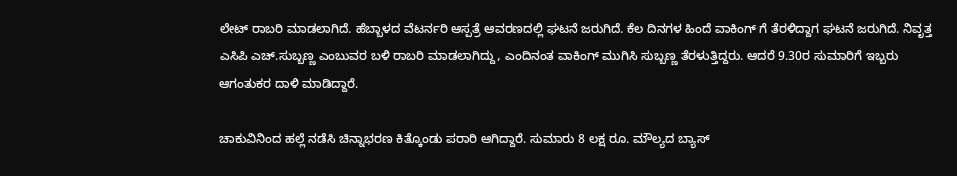ಲೇಟ್ ರಾಬರಿ ಮಾಡಲಾಗಿದೆ. ಹೆಬ್ಬಾಳದ ವೆಟರ್ನರಿ ಆಸ್ಪತ್ರೆ ಆವರಣದಲ್ಲಿ ಘಟನೆ ಜರುಗಿದೆ. ಕೆಲ ದಿನಗಳ ಹಿಂದೆ ವಾಕಿಂಗ್ ಗೆ ತೆರಳಿದ್ದಾಗ ಘಟನೆ ಜರುಗಿದೆ. ನಿವೃತ್ತ ಎಸಿಪಿ ಎಚ್.ಸುಬ್ಬಣ್ಣ ಎಂಬುವರ ಬಳಿ ರಾಬರಿ ಮಾಡಲಾಗಿದ್ದು, ಎಂದಿನಂತ ವಾಕಿಂಗ್ ಮುಗಿಸಿ ಸುಬ್ಬಣ್ಣ ತೆರಳುತ್ತಿದ್ದರು. ಆದರೆ 9.30ರ ಸುಮಾರಿಗೆ ಇಬ್ಬರು ಆಗಂತುಕರ ದಾಳಿ ಮಾಡಿದ್ದಾರೆ.

ಚಾಕುವಿನಿಂದ ಹಲ್ಲೆ ನಡೆಸಿ ಚಿನ್ನಾಭರಣ ಕಿತ್ಕೊಂಡು ಪರಾರಿ ಆಗಿದ್ದಾರೆ. ಸುಮಾರು 8 ಲಕ್ಷ ರೂ. ಮೌಲ್ಯದ ಬ್ಯಾಸ್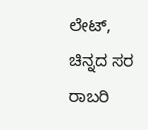ಲೇಟ್, ಚಿನ್ನದ ಸರ ರಾಬರಿ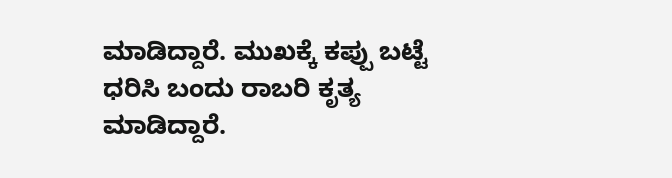ಮಾಡಿದ್ದಾರೆ. ಮುಖಕ್ಕೆ ಕಪ್ಪು ಬಟ್ಟೆ ಧರಿಸಿ ಬಂದು ರಾಬರಿ ಕೃತ್ಯ ಮಾಡಿದ್ದಾರೆ.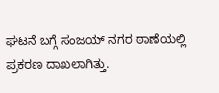ಘಟನೆ ಬಗ್ಗೆ ಸಂಜಯ್ ನಗರ ಠಾಣೆಯಲ್ಲಿ ಪ್ರಕರಣ ದಾಖಲಾಗಿತ್ತು.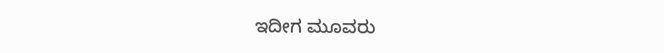ಇದೀಗ ಮೂವರು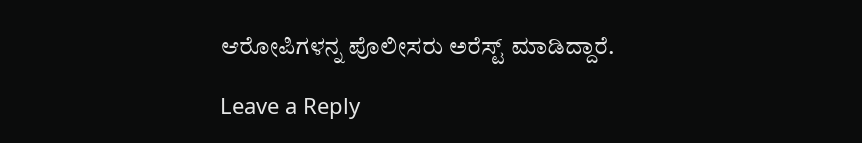ಆರೋಪಿಗಳನ್ನ ಪೊಲೀಸರು ಅರೆಸ್ಟ್ ಮಾಡಿದ್ದಾರೆ.

Leave a Reply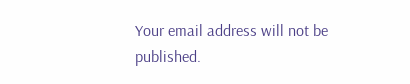Your email address will not be published.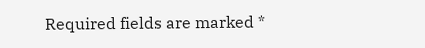Required fields are marked *